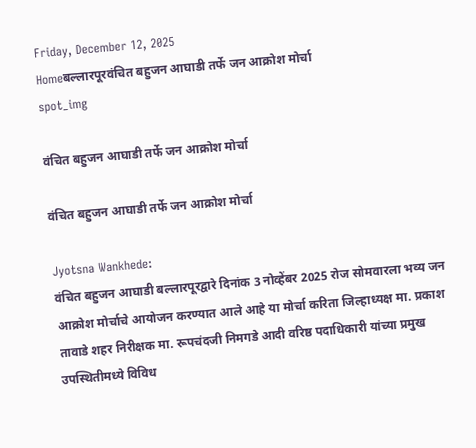Friday, December 12, 2025
Homeबल्लारपूरवंचित बहुजन आघाडी तर्फे जन आक्रोश मोर्चा
spot_img

वंचित बहुजन आघाडी तर्फे जन आक्रोश मोर्चा

वंचित बहुजन आघाडी तर्फे जन आक्रोश मोर्चा

Jyotsna Wankhede:
वंचित बहुजन आघाडी बल्लारपूरद्वारे दिनांक 3 नोव्हेंबर 2025 रोज सोमवारला भव्य जन आक्रोश मोर्चाचे आयोजन करण्यात आले आहे या मोर्चा करिता जिल्हाध्यक्ष मा. प्रकाश तावाडे शहर निरीक्षक मा. रूपचंदजी निमगडे आदी वरिष्ठ पदाधिकारी यांच्या प्रमुख उपस्थितीमध्ये विविध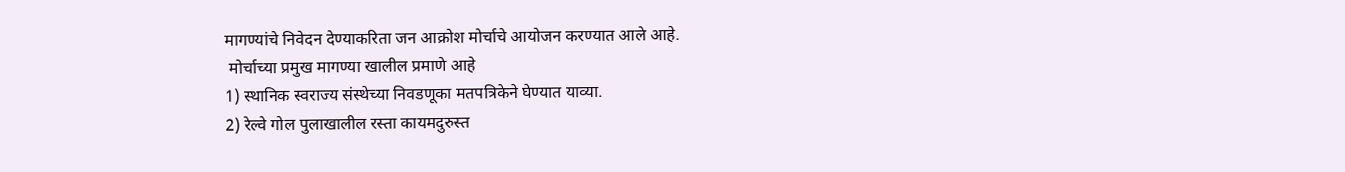मागण्यांचे निवेदन देण्याकरिता जन आक्रोश मोर्चाचे आयोजन करण्यात आले आहे.
 मोर्चाच्या प्रमुख मागण्या खालील प्रमाणे आहे
1) स्थानिक स्वराज्य संस्थेच्या निवडणूका मतपत्रिकेने घेण्यात याव्या.
2) रेल्वे गोल पुलाखालील रस्ता कायमदुरुस्त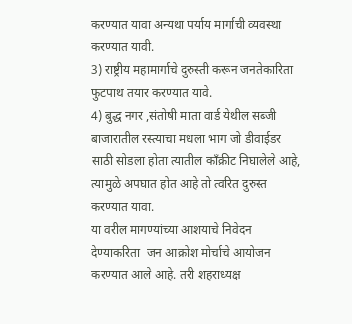करण्यात यावा अन्यथा पर्याय मार्गाची व्यवस्था करण्यात यावी.
3) राष्ट्रीय महामार्गाचे दुरुस्ती करून जनतेकारिता फुटपाथ तयार करण्यात यावे.
4) बुद्ध नगर ,संतोषी माता वार्ड येथील सब्जी बाजारातील रस्त्याचा मधला भाग जो डीवाईडर साठी सोडला होता त्यातील काँक्रीट निघालेले आहे, त्यामुळे अपघात होत आहे तो त्वरित दुरुस्त करण्यात यावा.
या वरील मागण्यांच्या आशयाचे निवेदन देण्याकरिता  जन आक्रोश मोर्चाचे आयोजन करण्यात आले आहे. तरी शहराध्यक्ष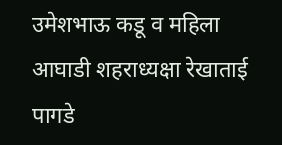उमेशभाऊ कडू व महिला आघाडी शहराध्यक्षा रेखाताई पागडे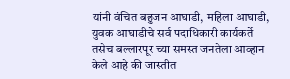यांनी वंचित बहुजन आघाडी, महिला आघाडी, युवक आघाडीचे सर्व पदाधिकारी कार्यकर्ते तसेच बल्लारपूर च्या समस्त जनतेला आव्हान केले आहे की जास्तीत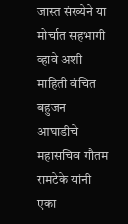जास्त संख्येने या मोर्चात सहभागी व्हावे अशी माहिती वंचित बहुजन आघाडीचे महासचिव गौतम रामटेके यांनी एका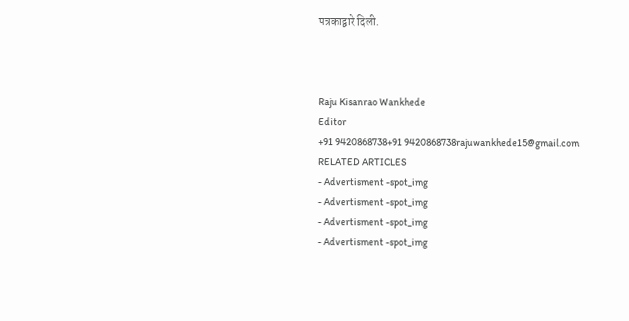पत्रकाद्वारे दिली.



Raju Kisanrao Wankhede
Editor
+91 9420868738+91 9420868738rajuwankhede15@gmail.com
RELATED ARTICLES
- Advertisment -spot_img
- Advertisment -spot_img
- Advertisment -spot_img
- Advertisment -spot_img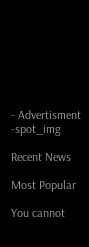- Advertisment -spot_img

Recent News

Most Popular

You cannot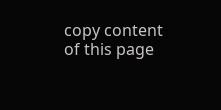copy content of this page